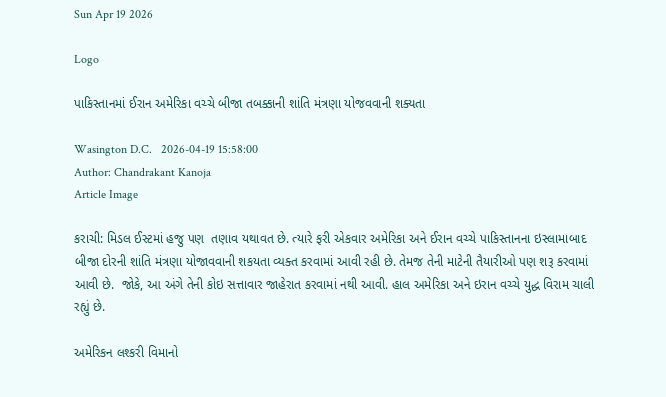Sun Apr 19 2026

Logo

પાકિસ્તાનમાં ઈરાન અમેરિકા વચ્ચે બીજા તબક્કાની શાંતિ મંત્રણા યોજવવાની શક્યતા

Wasington D.C.   2026-04-19 15:58:00
Author: Chandrakant Kanoja
Article Image

કરાચી: મિડલ ઈસ્ટમાં હજુ પણ  તણાવ યથાવત છે. ત્યારે ફરી એકવાર અમેરિકા અને ઈરાન વચ્ચે પાકિસ્તાનના ઇસ્લામાબાદ બીજા દોરની શાંતિ મંત્રણા યોજાવવાની શકયતા વ્યક્ત કરવામાં આવી રહી છે. તેમજ તેની માટેની તૈયારીઓ પણ શરૂ કરવામાં આવી છે.  જોકે, આ અંગે તેની કોઇ સત્તાવાર જાહેરાત કરવામાં નથી આવી. હાલ અમેરિકા અને ઇરાન વચ્ચે યુદ્ધ વિરામ ચાલી રહ્યું છે.

અમેરિકન લશ્કરી વિમાનો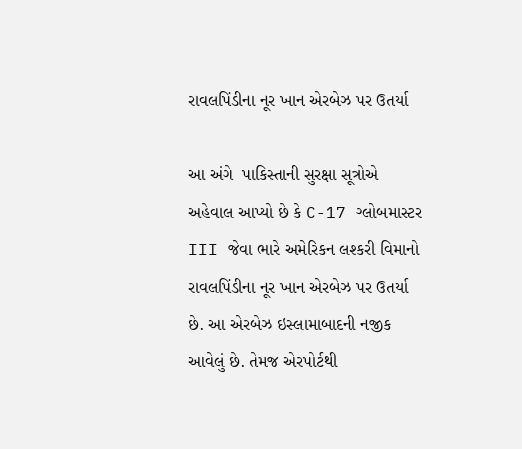રાવલપિંડીના નૂર ખાન એરબેઝ પર ઉતર્યા

આ અંગે  પાકિસ્તાની સુરક્ષા સૂત્રોએ અહેવાલ આપ્યો છે કે C-17 ગ્લોબમાસ્ટર III જેવા ભારે અમેરિકન લશ્કરી વિમાનો રાવલપિંડીના નૂર ખાન એરબેઝ પર ઉતર્યા છે. આ એરબેઝ ઇસ્લામાબાદની નજીક આવેલું છે. તેમજ એરપોર્ટથી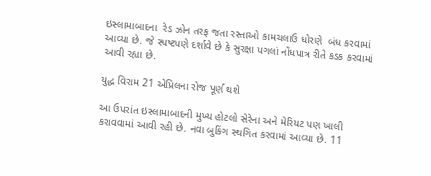ઇસ્લામાબાદના  રેડ ઝોન તરફ જતા રસ્તાઓ કામચલાઉ ધોરણે  બંધ કરવામાં આવ્યા છે. જે સ્પષ્ટપણે દર્શાવે છે કે સુરક્ષા પગલાં નોંધપાત્ર રીતે કડક કરવામાં આવી રહ્યા છે.

યુદ્ધ વિરામ 21 એપ્રિલના રોજ પૂર્ણ થશે

આ ઉપરાંત ઇસ્લામાબાદની મુખ્ય હોટલો સેરેના અને મેરિયટ પણ ખાલી કરાવવામાં આવી રહી છે. નવા બુકિંગ સ્થગિત કરવામાં આવ્યા છે. 11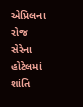એપ્રિલના રોજ સેરેના હોટેલમાં શાંતિ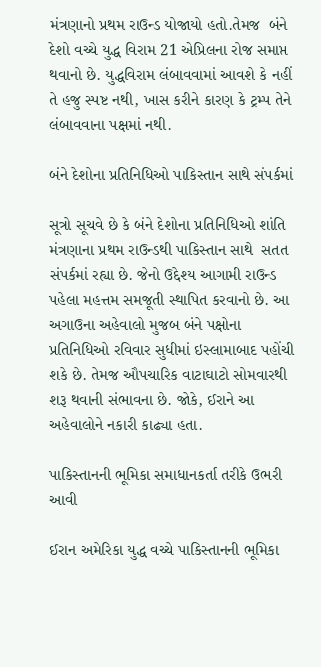મંત્રણાનો પ્રથમ રાઉન્ડ યોજાયો હતો.તેમજ  બંને દેશો વચ્ચે યુદ્ધ વિરામ 21 એપ્રિલના રોજ સમાપ્ત થવાનો છે. યુદ્ધવિરામ લંબાવવામાં આવશે કે નહીં તે હજુ સ્પષ્ટ નથી, ખાસ કરીને કારણ કે ટ્રમ્પ તેને લંબાવવાના પક્ષમાં નથી.

બંને દેશોના પ્રતિનિધિઓ પાકિસ્તાન સાથે સંપર્કમાં

સૂત્રો સૂચવે છે કે બંને દેશોના પ્રતિનિધિઓ શાંતિ મંત્રણાના પ્રથમ રાઉન્ડથી પાકિસ્તાન સાથે  સતત સંપર્કમાં રહ્યા છે. જેનો ઉદ્દેશ્ય આગામી રાઉન્ડ પહેલા મહત્તમ સમજૂતી સ્થાપિત કરવાનો છે. આ અગાઉના અહેવાલો મુજબ બંને પક્ષોના પ્રતિનિધિઓ રવિવાર સુધીમાં ઇસ્લામાબાદ પહોંચી શકે છે. તેમજ ઔપચારિક વાટાઘાટો સોમવારથી શરૂ થવાની સંભાવના છે. જોકે, ઈરાને આ અહેવાલોને નકારી કાઢ્યા હતા.

પાકિસ્તાનની ભૂમિકા સમાધાનકર્તા તરીકે ઉભરી આવી

ઈરાન અમેરિકા યુદ્ધ વચ્ચે પાકિસ્તાનની ભૂમિકા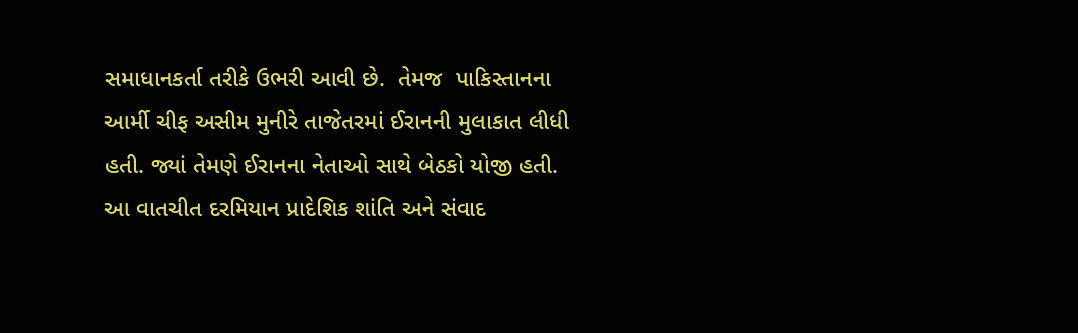સમાધાનકર્તા તરીકે ઉભરી આવી છે.  તેમજ  પાકિસ્તાનના આર્મી ચીફ અસીમ મુનીરે તાજેતરમાં ઈરાનની મુલાકાત લીધી હતી. જ્યાં તેમણે ઈરાનના નેતાઓ સાથે બેઠકો યોજી હતી. આ વાતચીત દરમિયાન પ્રાદેશિક શાંતિ અને સંવાદ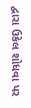દ્વારા ઉકેલ શોધવા પર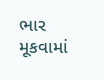ભાર મૂકવામાં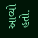આવ્યો હતો.